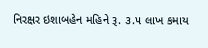નિરક્ષર ઇશાબહેન મહિને રૂ. ૩.૫ લાખ કમાય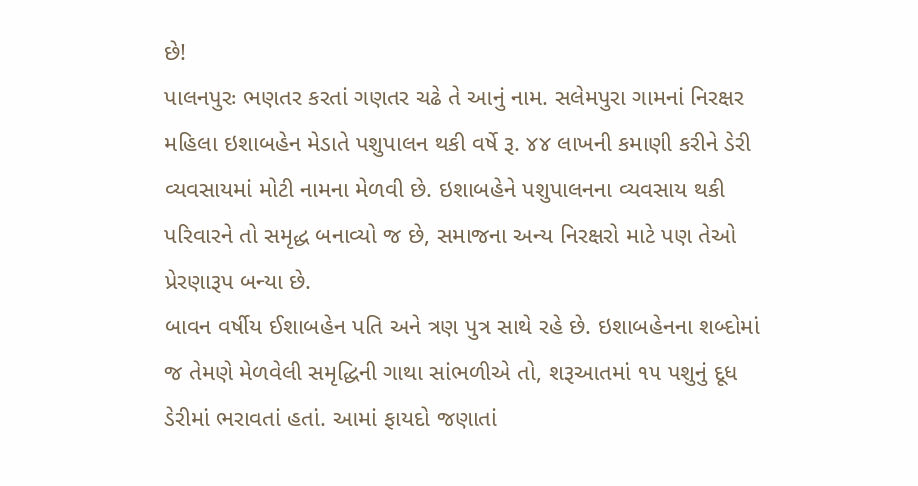છે!
પાલનપુરઃ ભણતર કરતાં ગણતર ચઢે તે આનું નામ. સલેમપુરા ગામનાં નિરક્ષર મહિલા ઇશાબહેન મેડાતે પશુપાલન થકી વર્ષે રૂ. ૪૪ લાખની કમાણી કરીને ડેરી વ્યવસાયમાં મોટી નામના મેળવી છે. ઇશાબહેને પશુપાલનના વ્યવસાય થકી પરિવારને તો સમૃદ્ધ બનાવ્યો જ છે, સમાજના અન્ય નિરક્ષરો માટે પણ તેઓ પ્રેરણારૂપ બન્યા છે.
બાવન વર્ષીય ઈશાબહેન પતિ અને ત્રણ પુત્ર સાથે રહે છે. ઇશાબહેનના શબ્દોમાં જ તેમણે મેળવેલી સમૃદ્ધિની ગાથા સાંભળીએ તો, શરૂઆતમાં ૧૫ પશુનું દૂધ ડેરીમાં ભરાવતાં હતાં. આમાં ફાયદો જણાતાં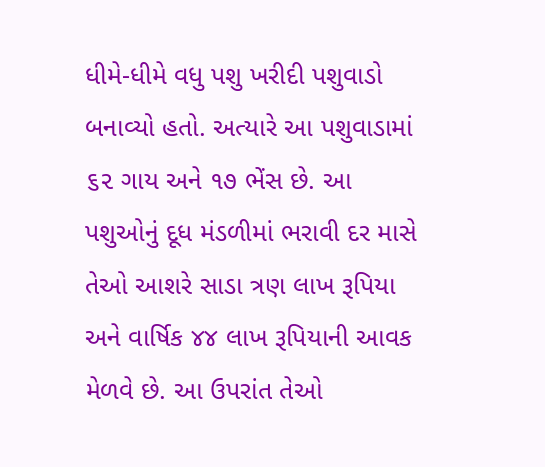ધીમે-ધીમે વધુ પશુ ખરીદી પશુવાડો બનાવ્યો હતો. અત્યારે આ પશુવાડામાં ૬૨ ગાય અને ૧૭ ભેંસ છે. આ પશુઓનું દૂધ મંડળીમાં ભરાવી દર માસે તેઓ આશરે સાડા ત્રણ લાખ રૂપિયા અને વાર્ષિક ૪૪ લાખ રૂપિયાની આવક મેળવે છે. આ ઉપરાંત તેઓ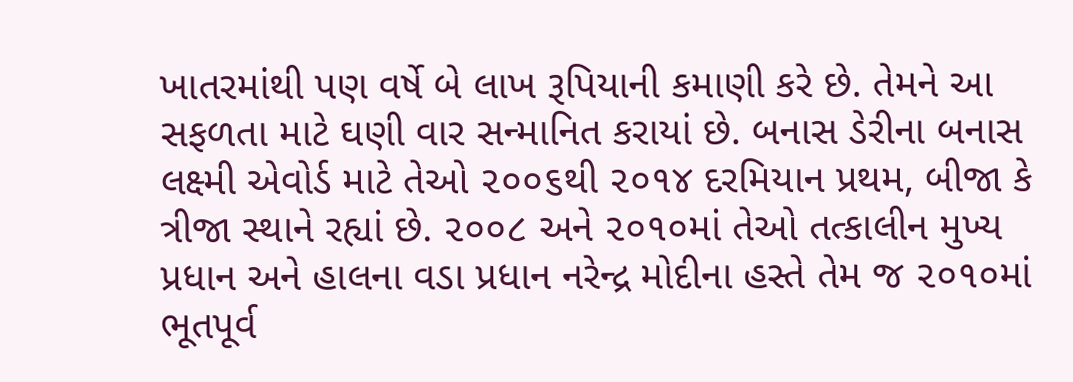ખાતરમાંથી પણ વર્ષે બે લાખ રૂપિયાની કમાણી કરે છે. તેમને આ સફળતા માટે ઘણી વાર સન્માનિત કરાયાં છે. બનાસ ડેરીના બનાસ લક્ષ્મી એવોર્ડ માટે તેઓ ૨૦૦૬થી ૨૦૧૪ દરમિયાન પ્રથમ, બીજા કે ત્રીજા સ્થાને રહ્યાં છે. ૨૦૦૮ અને ૨૦૧૦માં તેઓ તત્કાલીન મુખ્ય પ્રધાન અને હાલના વડા પ્રધાન નરેન્દ્ર મોદીના હસ્તે તેમ જ ૨૦૧૦માં ભૂતપૂર્વ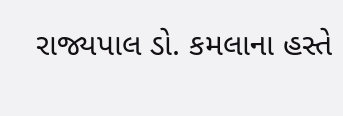રાજ્યપાલ ડો. કમલાના હસ્તે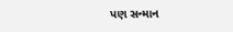પણ સન્માન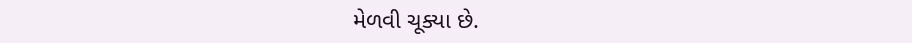મેળવી ચૂક્યા છે.